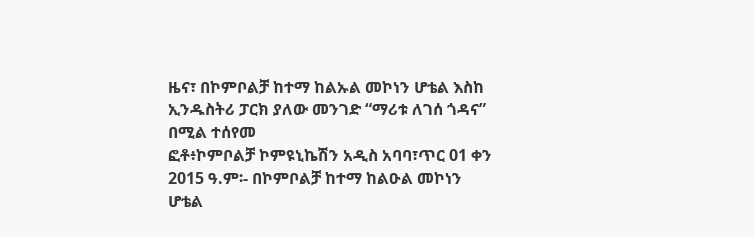ዜና፣ በኮምቦልቻ ከተማ ከልኡል መኮነን ሆቴል እስከ ኢንዱስትሪ ፓርክ ያለው መንገድ “ማሪቱ ለገሰ ጎዳና” በሚል ተሰየመ
ፎቶ፥ኮምቦልቻ ኮምዩኒኬሽን አዲስ አባባ፣ጥር 01 ቀን 2015 ዓ.ም፡- በኮምቦልቻ ከተማ ከልዑል መኮነን ሆቴል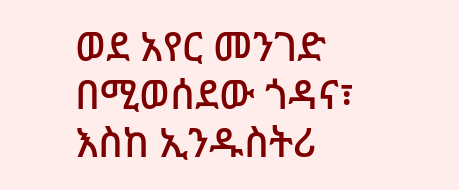ወደ አየር መንገድ በሚወሰደው ጎዳና፣ እስከ ኢንዱስትሪ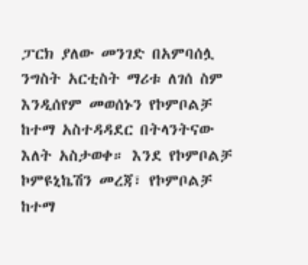ፓርክ ያለው መንገድ በአምባሰሏ ንግስት አርቲስት ማሪቱ ለገሰ ስም እንዲሰየም መወሰኑን የኮምቦልቻ ከተማ አስተዳዳደር በትላንትናው እለት አስታወቀ። እንደ የኮምቦልቻ ኮምዩኒኬሽን መረጃ፣ የኮምቦልቻ ከተማ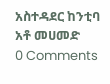አስተዳደር ከንቲባ አቶ መሀመድ
0 Comments